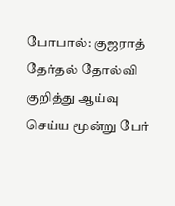போபால்: குஜராத் தேர்தல் தோல்வி குறித்து ஆய்வு செய்ய மூன்று பேர்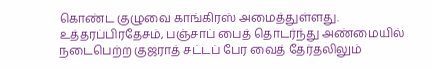கொண்ட குழுவை காங்கிரஸ் அமைத்துள்ளது.
உத்தரப்பிரதேசம், பஞ்சாப் பைத் தொடர்ந்து அண்மையில் நடைபெற்ற குஜராத் சட்டப் பேர வைத் தேர்தலிலும்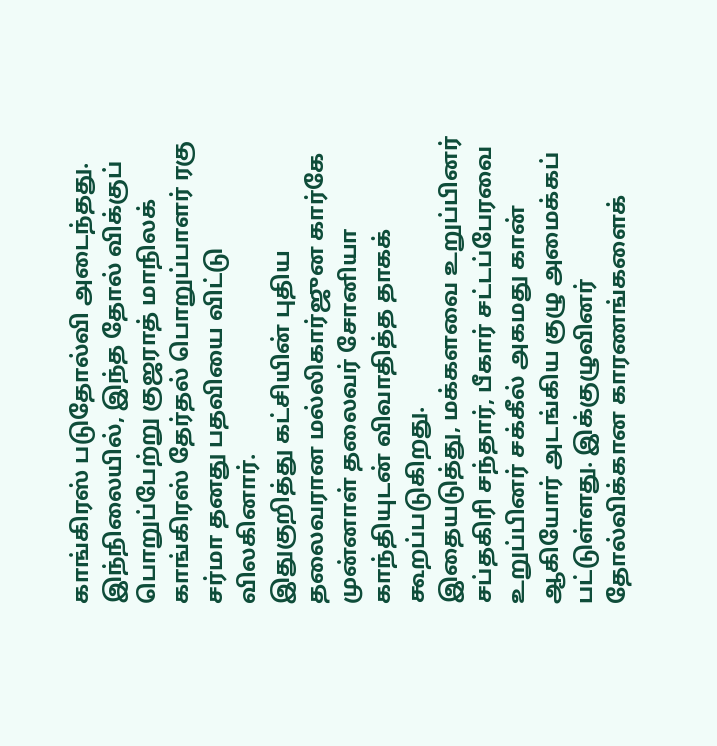காங்கிரஸ் படுதோல்வி அடைந்தது.
இந்நிலையில், இந்த தோல் விக்குப் பொறுப்பேற்று குஜராத் மாநிலக் காங்கிரஸ் தேர்தல் பொறுப்பாளர் ரகு சர்மா தனது பதவியை விட்டு விலகினார்.
இதுகுறித்து கட்சியின் புதிய தலைவரான மல்லிகார்ஜுன கார்கே முன்னாள் தலைவர் சோனியா காந்தியுடன் விவாதித்த தாகக் கூறப்படுகிறது.
இதையடுத்து, மக்களவை உறுப்பினர் சப்தகிரி சந்தார், பீகார் சட்டப்பேரவை உறுப்பினர் சக்கீல் அகமது கான் ஆகியோர் அடங்கிய குழு அமைக்கப் பட்டுள்ளது. இக்குழுவினர் தோல்விக்கான காரணங்களைக்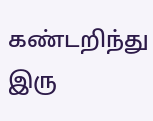கண்டறிந்து இரு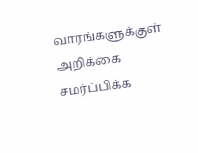வாரங்களுக்குள் அறிக்கை சமர்ப்பிக்க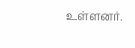உள்ளனர்.